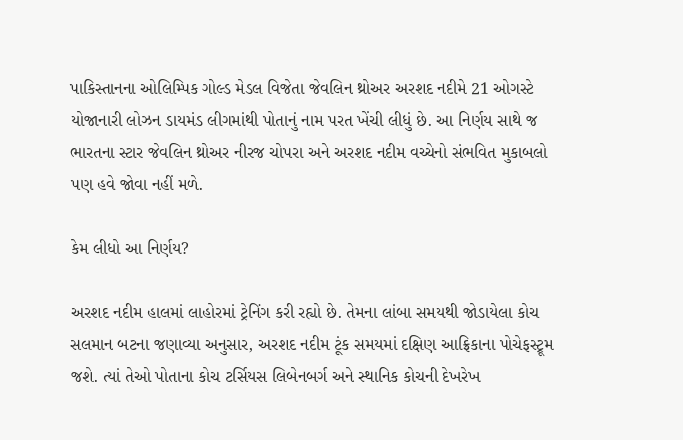પાકિસ્તાનના ઓલિમ્પિક ગોલ્ડ મેડલ વિજેતા જેવલિન થ્રોઅર અરશદ નદીમે 21 ઓગસ્ટે યોજાનારી લોઝન ડાયમંડ લીગમાંથી પોતાનું નામ પરત ખેંચી લીધું છે. આ નિર્ણય સાથે જ ભારતના સ્ટાર જેવલિન થ્રોઅર નીરજ ચોપરા અને અરશદ નદીમ વચ્ચેનો સંભવિત મુકાબલો પણ હવે જોવા નહીં મળે.

કેમ લીધો આ નિર્ણય?

અરશદ નદીમ હાલમાં લાહોરમાં ટ્રેનિંગ કરી રહ્યો છે. તેમના લાંબા સમયથી જોડાયેલા કોચ સલમાન બટના જણાવ્યા અનુસાર, અરશદ નદીમ ટૂંક સમયમાં દક્ષિણ આફ્રિકાના પોચેફસ્ટ્રૂમ જશે. ત્યાં તેઓ પોતાના કોચ ટર્સિયસ લિબેનબર્ગ અને સ્થાનિક કોચની દેખરેખ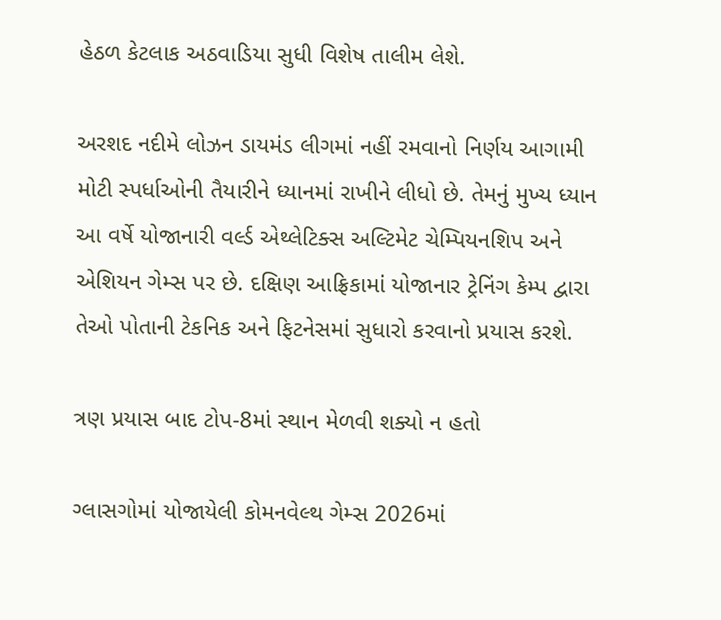હેઠળ કેટલાક અઠવાડિયા સુધી વિશેષ તાલીમ લેશે.

અરશદ નદીમે લોઝન ડાયમંડ લીગમાં નહીં રમવાનો નિર્ણય આગામી મોટી સ્પર્ધાઓની તૈયારીને ધ્યાનમાં રાખીને લીધો છે. તેમનું મુખ્ય ધ્યાન આ વર્ષે યોજાનારી વર્લ્ડ એથ્લેટિક્સ અલ્ટિમેટ ચેમ્પિયનશિપ અને એશિયન ગેમ્સ પર છે. દક્ષિણ આફ્રિકામાં યોજાનાર ટ્રેનિંગ કેમ્પ દ્વારા તેઓ પોતાની ટેકનિક અને ફિટનેસમાં સુધારો કરવાનો પ્રયાસ કરશે.

ત્રણ પ્રયાસ બાદ ટોપ-8માં સ્થાન મેળવી શક્યો ન હતો

ગ્લાસગોમાં યોજાયેલી કોમનવેલ્થ ગેમ્સ 2026માં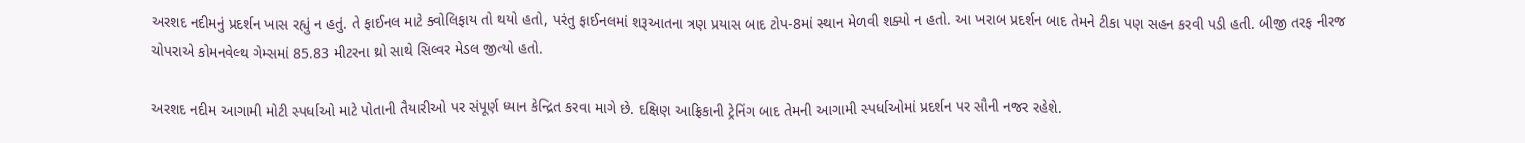અરશદ નદીમનું પ્રદર્શન ખાસ રહ્યું ન હતું. તે ફાઈનલ માટે ક્વોલિફાય તો થયો હતો, પરંતુ ફાઈનલમાં શરૂઆતના ત્રણ પ્રયાસ બાદ ટોપ-8માં સ્થાન મેળવી શક્યો ન હતો. આ ખરાબ પ્રદર્શન બાદ તેમને ટીકા પણ સહન કરવી પડી હતી. બીજી તરફ નીરજ ચોપરાએ કોમનવેલ્થ ગેમ્સમાં 85.83 મીટરના થ્રો સાથે સિલ્વર મેડલ જીત્યો હતો.

અરશદ નદીમ આગામી મોટી સ્પર્ધાઓ માટે પોતાની તૈયારીઓ પર સંપૂર્ણ ધ્યાન કેન્દ્રિત કરવા માગે છે. દક્ષિણ આફ્રિકાની ટ્રેનિંગ બાદ તેમની આગામી સ્પર્ધાઓમાં પ્રદર્શન પર સૌની નજર રહેશે.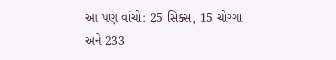આ પણ વાંચો: 25 સિક્સ, 15 ચોગ્ગા અને 233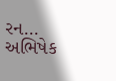રન... અભિષેક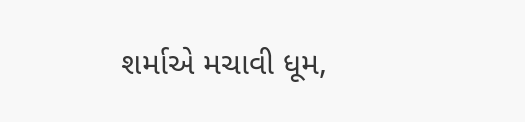શર્માએ મચાવી ધૂમ,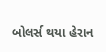બોલર્સ થયા હેરાન